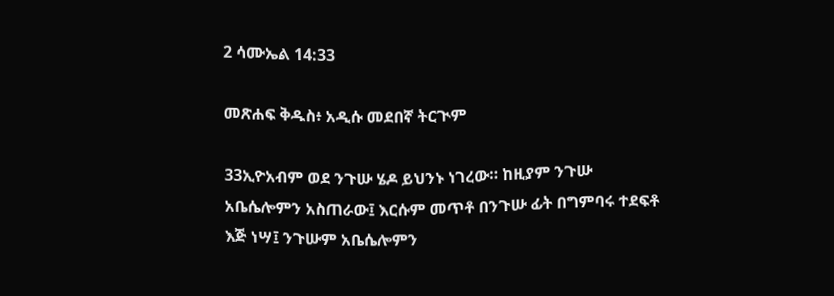2 ሳሙኤል 14:33

መጽሐፍ ቅዱስ፥ አዲሱ መደበኛ ትርጒም

33ኢዮአብም ወደ ንጉሡ ሄዶ ይህንኑ ነገረው። ከዚያም ንጉሡ አቤሴሎምን አስጠራው፤ እርሱም መጥቶ በንጉሡ ፊት በግምባሩ ተደፍቶ እጅ ነሣ፤ ንጉሡም አቤሴሎምን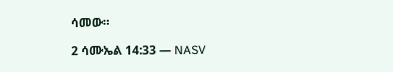ሳመው።

2 ሳሙኤል 14:33 — NASV